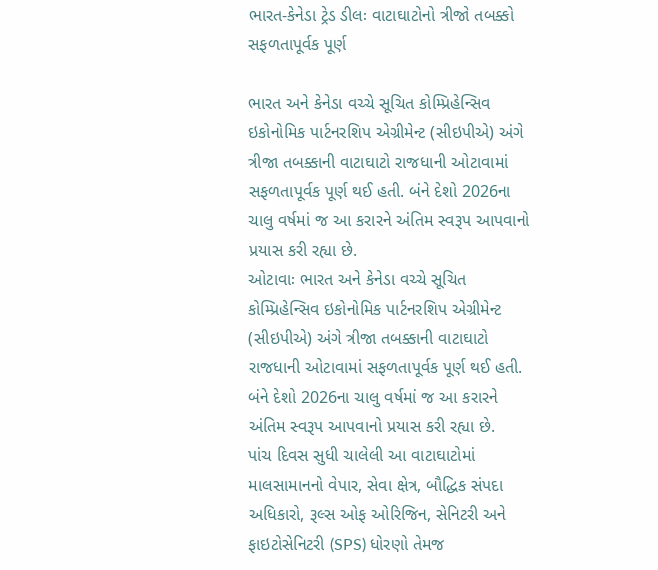ભારત-કેનેડા ટ્રેડ ડીલઃ વાટાઘાટોનો ત્રીજો તબક્કો સફળતાપૂર્વક પૂર્ણ

ભારત અને કેનેડા વચ્ચે સૂચિત કોમ્પ્રિહેન્સિવ ઇકોનોમિક પાર્ટનરશિપ એગ્રીમેન્ટ (સીઇપીએ) અંગે ત્રીજા તબક્કાની વાટાઘાટો રાજધાની ઓટાવામાં સફળતાપૂર્વક પૂર્ણ થઈ હતી. બંને દેશો 2026ના ચાલુ વર્ષમાં જ આ કરારને અંતિમ સ્વરૂપ આપવાનો પ્રયાસ કરી રહ્યા છે.
ઓટાવાઃ ભારત અને કેનેડા વચ્ચે સૂચિત કોમ્પ્રિહેન્સિવ ઇકોનોમિક પાર્ટનરશિપ એગ્રીમેન્ટ (સીઇપીએ) અંગે ત્રીજા તબક્કાની વાટાઘાટો રાજધાની ઓટાવામાં સફળતાપૂર્વક પૂર્ણ થઈ હતી. બંને દેશો 2026ના ચાલુ વર્ષમાં જ આ કરારને અંતિમ સ્વરૂપ આપવાનો પ્રયાસ કરી રહ્યા છે.
પાંચ દિવસ સુધી ચાલેલી આ વાટાઘાટોમાં માલસામાનનો વેપાર, સેવા ક્ષેત્ર, બૌદ્ધિક સંપદા અધિકારો, રૂલ્સ ઓફ ઓરિજિન, સેનિટરી અને ફાઇટોસેનિટરી (SPS) ધોરણો તેમજ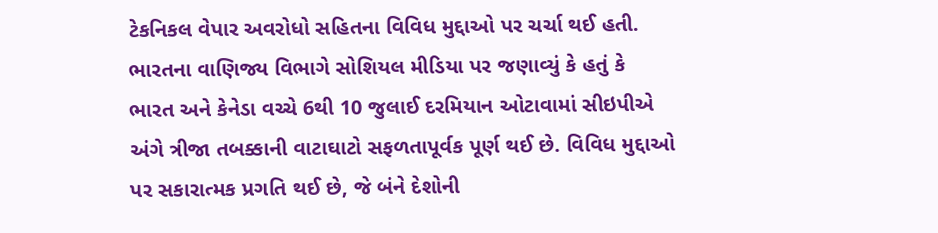ટેકનિકલ વેપાર અવરોધો સહિતના વિવિધ મુદ્દાઓ પર ચર્ચા થઈ હતી.
ભારતના વાણિજ્ય વિભાગે સોશિયલ મીડિયા પર જણાવ્યું કે હતું કે ભારત અને કેનેડા વચ્ચે 6થી 10 જુલાઈ દરમિયાન ઓટાવામાં સીઇપીએ અંગે ત્રીજા તબક્કાની વાટાઘાટો સફળતાપૂર્વક પૂર્ણ થઈ છે. વિવિધ મુદ્દાઓ પર સકારાત્મક પ્રગતિ થઈ છે, જે બંને દેશોની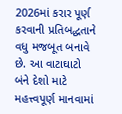2026માં કરાર પૂર્ણ કરવાની પ્રતિબદ્ધતાને વધુ મજબૂત બનાવે છે. આ વાટાઘાટો બંને દેશો માટે મહત્ત્વપૂર્ણ માનવામાં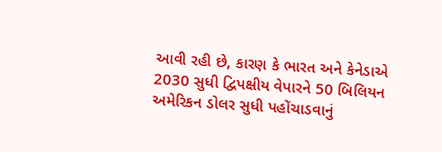આવી રહી છે, કારણ કે ભારત અને કેનેડાએ 2030 સુધી દ્વિપક્ષીય વેપારને 50 બિલિયન અમેરિકન ડોલર સુધી પહોંચાડવાનું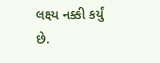લક્ષ્ય નક્કી કર્યું છે.